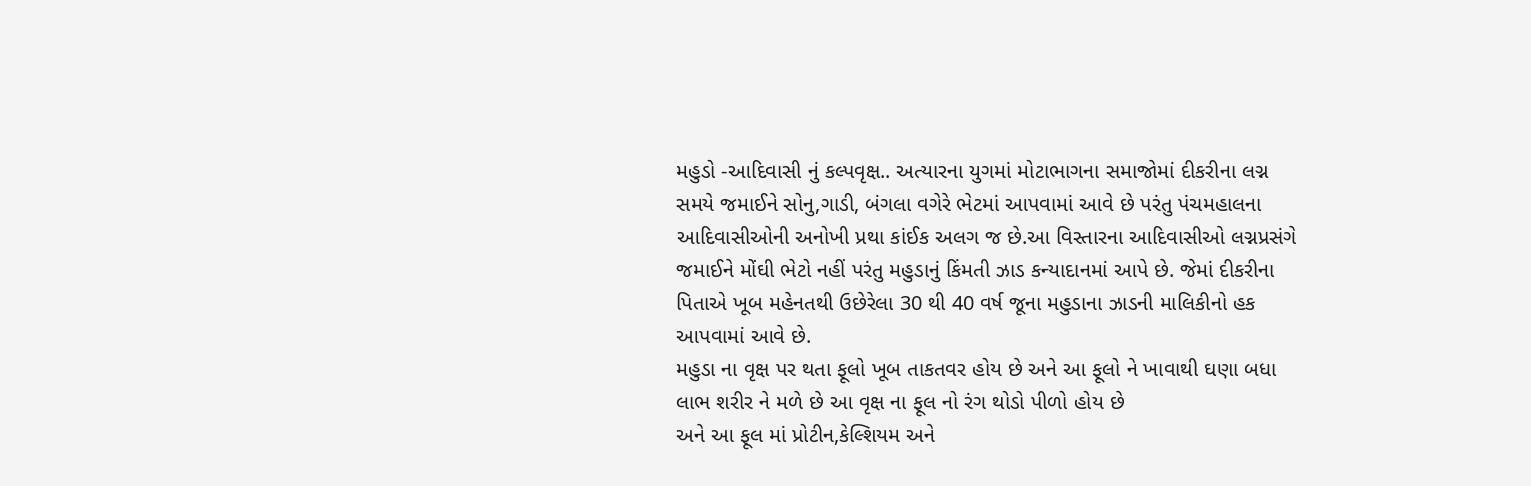મહુડો -આદિવાસી નું કલ્પવૃક્ષ.. અત્યારના યુગમાં મોટાભાગના સમાજોમાં દીકરીના લગ્ન સમયે જમાઈને સોનુ,ગાડી, બંગલા વગેરે ભેટમાં આપવામાં આવે છે પરંતુ પંચમહાલના આદિવાસીઓની અનોખી પ્રથા કાંઈક અલગ જ છે.આ વિસ્તારના આદિવાસીઓ લગ્નપ્રસંગે જમાઈને મોંઘી ભેટો નહીં પરંતુ મહુડાનું કિંમતી ઝાડ કન્યાદાનમાં આપે છે. જેમાં દીકરીના પિતાએ ખૂબ મહેનતથી ઉછેરેલા 30 થી 40 વર્ષ જૂના મહુડાના ઝાડની માલિકીનો હક આપવામાં આવે છે.
મહુડા ના વૃક્ષ પર થતા ફૂલો ખૂબ તાકતવર હોય છે અને આ ફૂલો ને ખાવાથી ઘણા બધા લાભ શરીર ને મળે છે આ વૃક્ષ ના ફૂલ નો રંગ થોડો પીળો હોય છે
અને આ ફૂલ માં પ્રોટીન,કેલ્શિયમ અને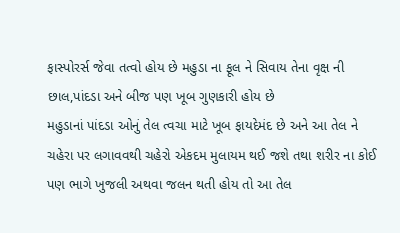ફાસ્પોરર્સ જેવા તત્વો હોય છે મહુડા ના ફૂલ ને સિવાય તેના વૃક્ષ ની છાલ,પાંદડા અને બીજ પણ ખૂબ ગુણકારી હોય છે
મહુડાનાં પાંદડા ઓનું તેલ ત્વચા માટે ખૂબ ફાયદેમંદ છે અને આ તેલ ને ચહેરા પર લગાવવથી ચહેરો એકદમ મુલાયમ થઈ જશે તથા શરીર ના કોઈ પણ ભાગે ખુજલી અથવા જલન થતી હોય તો આ તેલ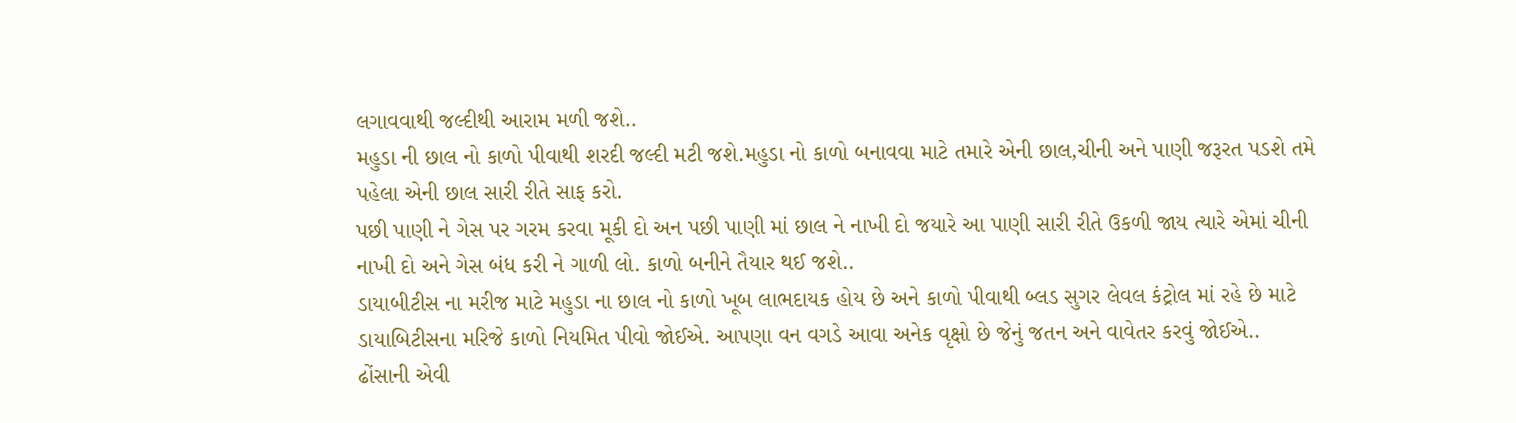લગાવવાથી જલ્દીથી આરામ મળી જશે..
મહુડા ની છાલ નો કાળો પીવાથી શરદી જલ્દી મટી જશે.મહુડા નો કાળો બનાવવા માટે તમારે એની છાલ,ચીની અને પાણી જરૂરત પડશે તમે પહેલા એની છાલ સારી રીતે સાફ કરો.
પછી પાણી ને ગેસ પર ગરમ કરવા મૂકી દો અન પછી પાણી માં છાલ ને નાખી દો જયારે આ પાણી સારી રીતે ઉકળી જાય ત્યારે એમાં ચીની નાખી દો અને ગેસ બંધ કરી ને ગાળી લો. કાળો બનીને તૈયાર થઈ જશે..
ડાયાબીટીસ ના મરીજ માટે મહુડા ના છાલ નો કાળો ખૂબ લાભદાયક હોય છે અને કાળો પીવાથી બ્લડ સુગર લેવલ કંટ્રોલ માં રહે છે માટે ડાયાબિટીસના મરિજે કાળો નિયમિત પીવો જોઈએ. આપણા વન વગડે આવા અનેક વૃક્ષો છે જેનું જતન અને વાવેતર કરવું જોઈએ..
ઢોંસાની એવી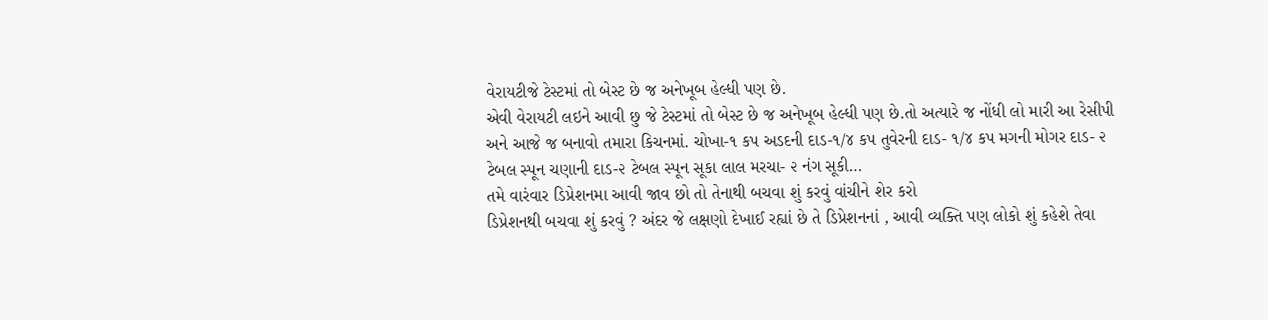વેરાયટીજે ટેસ્ટમાં તો બેસ્ટ છે જ અનેખૂબ હેલ્ધી પણ છે.
એવી વેરાયટી લઇને આવી છુ જે ટેસ્ટમાં તો બેસ્ટ છે જ અનેખૂબ હેલ્ધી પણ છે.તો અત્યારે જ નોંધી લો મારી આ રેસીપી અને આજે જ બનાવો તમારા કિચનમાં. ચોખા-૧ કપ અડદની દાડ-૧/૪ કપ તુવેરની દાડ- ૧/૪ કપ મગની મોગર દાડ- ૨ ટેબલ સ્પૂન ચણાની દાડ-૨ ટેબલ સ્પૂન સૂકા લાલ મરચા- ૨ નંગ સૂકી…
તમે વારંવાર ડિપ્રેશનમા આવી જાવ છો તો તેનાથી બચવા શું કરવું વાંચીને શેર કરો
ડિપ્રેશનથી બચવા શું કરવું ? અંદર જે લક્ષણો દેખાઈ રહ્યાં છે તે ડિપ્રેશનનાં , આવી વ્યક્તિ પણ લોકો શું કહેશે તેવા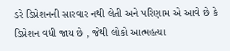ડરે ડિપ્રેશનની સારવાર નથી લેતી અને પરિણામ એ આવે છે કે ડિપ્રેશન વધી જાય છે , જેથી લોકો આત્મહત્યા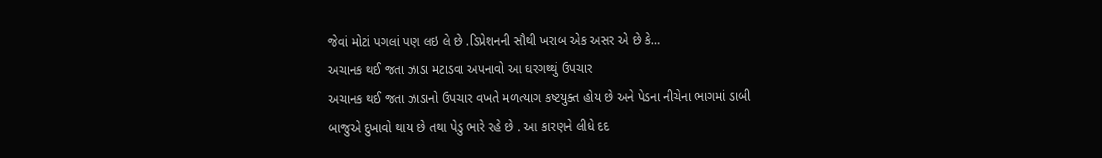જેવાં મોટાં પગલાં પણ લઇ લે છે .ડિપ્રેશનની સૌથી ખરાબ એક અસર એ છે કે…
અચાનક થઈ જતા ઝાડા મટાડવા અપનાવો આ ઘરગથ્થું ઉપચાર
અચાનક થઈ જતા ઝાડાનો ઉપચાર વખતે મળત્યાગ કષ્ટયુક્ત હોય છે અને પેડના નીચેના ભાગમાં ડાબી બાજુએ દુખાવો થાય છે તથા પેડુ ભારે રહે છે . આ કારણને લીધે દદ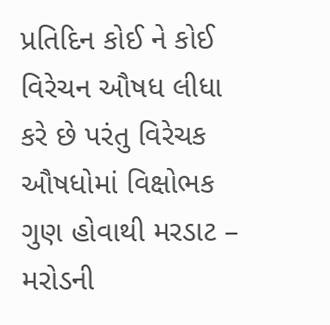પ્રતિદિન કોઈ ને કોઈ વિરેચન ઔષધ લીધા કરે છે પરંતુ વિરેચક ઔષધોમાં વિક્ષોભક ગુણ હોવાથી મરડાટ – મરોડની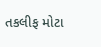તકલીફ મોટા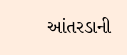આંતરડાની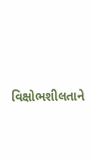વિક્ષોભશીલતાને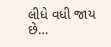લીધે વધી જાય છે…